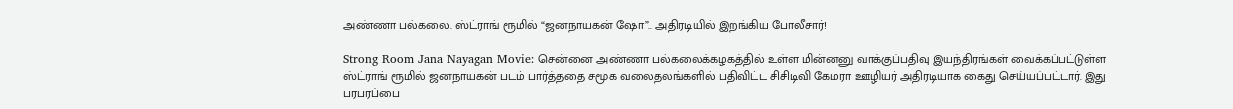அண்ணா பல்கலை. ஸ்ட்ராங் ரூமில் “ஜனநாயகன் ஷோ”.. அதிரடியில் இறங்கிய போலீசார்!

Strong Room Jana Nayagan Movie: சென்னை அண்ணா பல்கலைக்கழகத்தில் உள்ள மின்னனு வாக்குப்பதிவு இயந்திரங்கள் வைக்கப்பட்டுள்ள ஸ்ட்ராங் ரூமில் ஜனநாயகன் படம் பார்த்ததை சமூக வலைதலங்களில் பதிவிட்ட சிசிடிவி கேமரா ஊழியர் அதிரடியாக கைது செய்யப்பட்டார். இது பரபரப்பை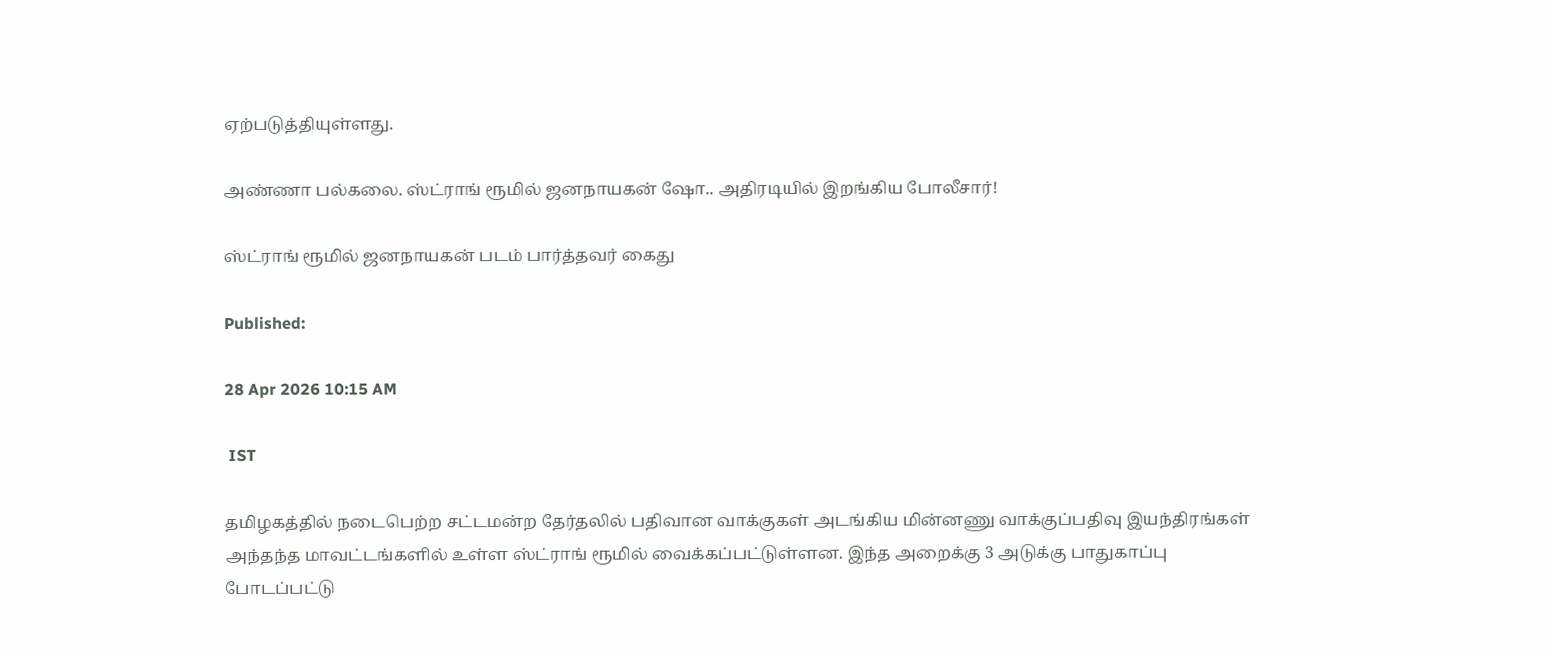ஏற்படுத்தியுள்ளது.

அண்ணா பல்கலை. ஸ்ட்ராங் ரூமில் ஜனநாயகன் ஷோ.. அதிரடியில் இறங்கிய போலீசார்!

ஸ்ட்ராங் ரூமில் ஜனநாயகன் படம் பார்த்தவர் கைது

Published:

28 Apr 2026 10:15 AM

 IST

தமிழகத்தில் நடைபெற்ற சட்டமன்ற தேர்தலில் பதிவான வாக்குகள் அடங்கிய மின்னணு வாக்குப்பதிவு இயந்திரங்கள் அந்தந்த மாவட்டங்களில் உள்ள ஸ்ட்ராங் ரூமில் வைக்கப்பட்டுள்ளன. இந்த அறைக்கு 3 அடுக்கு பாதுகாப்பு போடப்பட்டு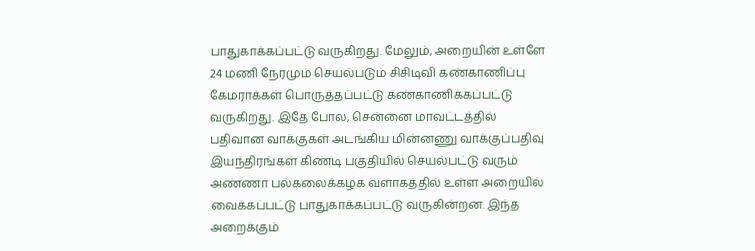பாதுகாக்கப்பட்டு வருகிறது. மேலும், அறையின் உள்ளே 24 மணி நேரமும் செயல்படும் சிசிடிவி கண்காணிப்பு கேமராக்கள் பொருத்தப்பட்டு கண்காணிக்கப்பட்டு வருகிறது. இதே போல, சென்னை மாவட்டத்தில் பதிவான வாக்குகள் அடங்கிய மின்னணு வாக்குப்பதிவு இயந்திரங்கள் கிண்டி பகுதியில் செயல்பட்டு வரும் அண்ணா பல்கலைக்கழக வளாகத்தில் உள்ள அறையில் வைக்கப்பட்டு பாதுகாக்கப்பட்டு வருகின்றன. இந்த அறைக்கும்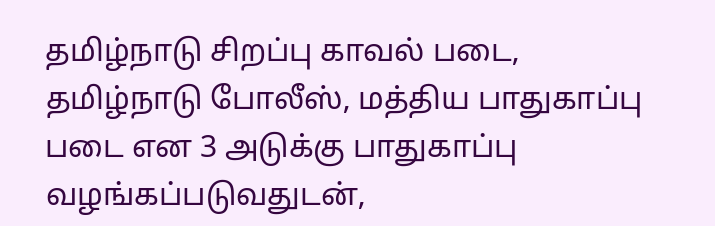தமிழ்நாடு சிறப்பு காவல் படை, தமிழ்நாடு போலீஸ், மத்திய பாதுகாப்பு படை என 3 அடுக்கு பாதுகாப்பு வழங்கப்படுவதுடன்,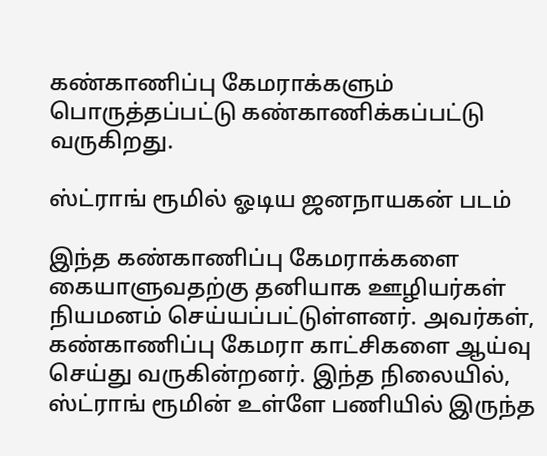கண்காணிப்பு கேமராக்களும் பொருத்தப்பட்டு கண்காணிக்கப்பட்டு வருகிறது.

ஸ்ட்ராங் ரூமில் ஓடிய ஜனநாயகன் படம்

இந்த கண்காணிப்பு கேமராக்களை கையாளுவதற்கு தனியாக ஊழியர்கள் நியமனம் செய்யப்பட்டுள்ளனர். அவர்கள், கண்காணிப்பு கேமரா காட்சிகளை ஆய்வு செய்து வருகின்றனர். இந்த நிலையில், ஸ்ட்ராங் ரூமின் உள்ளே பணியில் இருந்த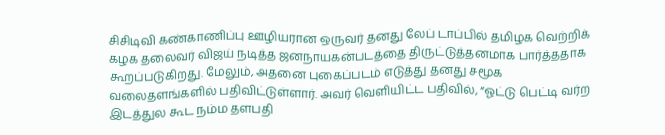சிசிடிவி கண்காணிப்பு ஊழியரான ஒருவர் தனது லேப் டாப்பில் தமிழக வெற்றிக் கழக தலைவர் விஜய் நடித்த ஜனநாயகன்படத்தை திருட்டுத்தனமாக பார்த்ததாக கூறப்படுகிறது. மேலும், அதனை புகைப்படம் எடுத்து தனது சமூக வலைதளங்களில் பதிவிட்டுள்ளார். அவர் வெளியிட்ட பதிவில், “ஓட்டு பெட்டி வர்ற இடத்துல கூட நம்ம தளபதி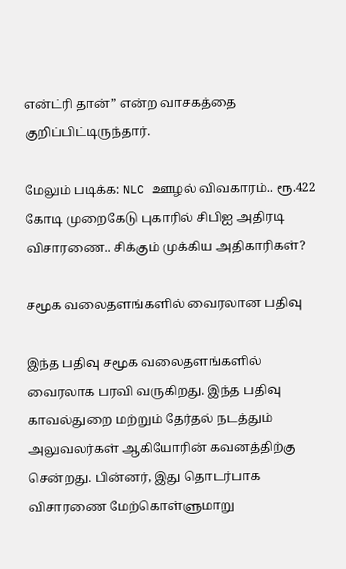என்ட்ரி தான்” என்ற வாசகத்தை குறிப்பிட்டிருந்தார்.

மேலும் படிக்க: NLC ஊழல் விவகாரம்.. ரூ.422 கோடி முறைகேடு புகாரில் சிபிஐ அதிரடி விசாரணை.. சிக்கும் முக்கிய அதிகாரிகள்?

சமூக வலைதளங்களில் வைரலான பதிவு

இந்த பதிவு சமூக வலைதளங்களில் வைரலாக பரவி வருகிறது. இந்த பதிவு காவல்துறை மற்றும் தேர்தல் நடத்தும் அலுவலர்கள் ஆகியோரின் கவனத்திற்கு சென்றது. பின்னர், இது தொடர்பாக விசாரணை மேற்கொள்ளுமாறு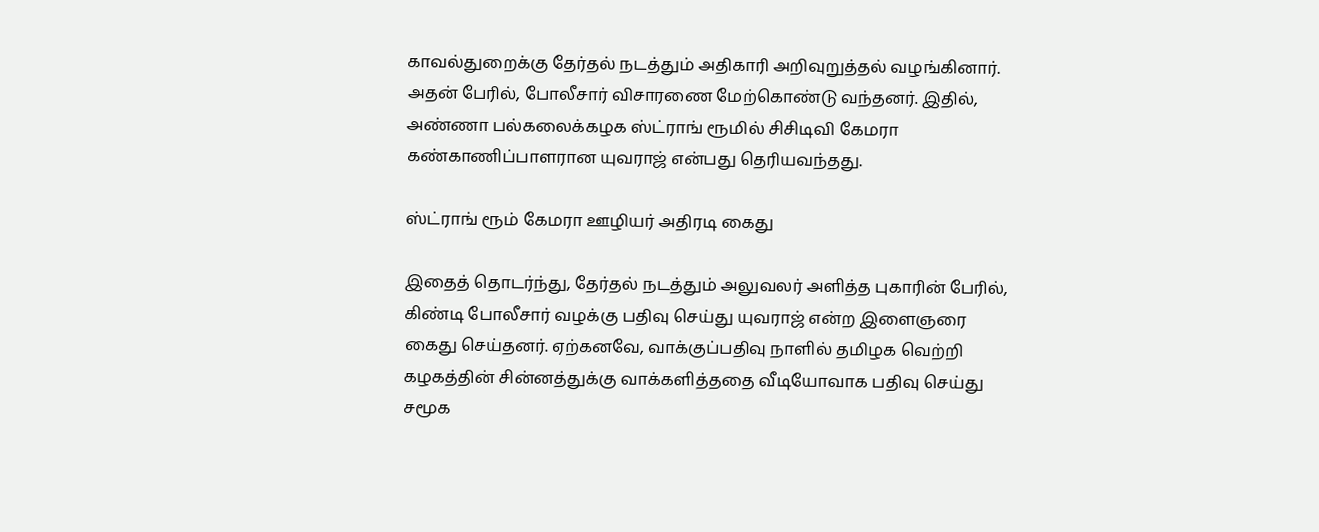காவல்துறைக்கு தேர்தல் நடத்தும் அதிகாரி அறிவுறுத்தல் வழங்கினார். அதன் பேரில், போலீசார் விசாரணை மேற்கொண்டு வந்தனர். இதில், அண்ணா பல்கலைக்கழக ஸ்ட்ராங் ரூமில் சிசிடிவி கேமரா கண்காணிப்பாளரான யுவராஜ் என்பது தெரியவந்தது.

ஸ்ட்ராங் ரூம் கேமரா ஊழியர் அதிரடி கைது

இதைத் தொடர்ந்து, தேர்தல் நடத்தும் அலுவலர் அளித்த புகாரின் பேரில், கிண்டி போலீசார் வழக்கு பதிவு செய்து யுவராஜ் என்ற இளைஞரை கைது செய்தனர். ஏற்கனவே, வாக்குப்பதிவு நாளில் தமிழக வெற்றி கழகத்தின் சின்னத்துக்கு வாக்களித்ததை வீடியோவாக பதிவு செய்து சமூக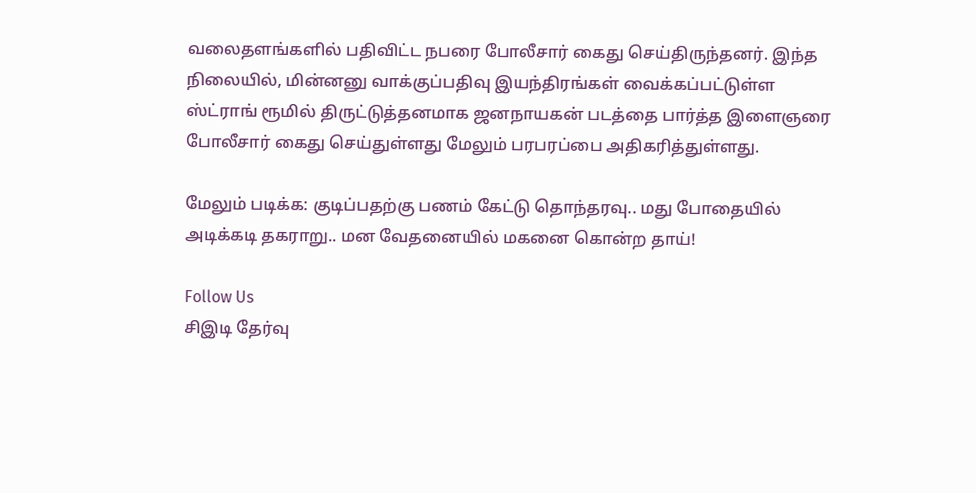வலைதளங்களில் பதிவிட்ட நபரை போலீசார் கைது செய்திருந்தனர். இந்த நிலையில், மின்னனு வாக்குப்பதிவு இயந்திரங்கள் வைக்கப்பட்டுள்ள ஸ்ட்ராங் ரூமில் திருட்டுத்தனமாக ஜனநாயகன் படத்தை பார்த்த இளைஞரை போலீசார் கைது செய்துள்ளது மேலும் பரபரப்பை அதிகரித்துள்ளது.

மேலும் படிக்க: குடிப்பதற்கு பணம் கேட்டு தொந்தரவு.. மது போதையில் அடிக்கடி தகராறு.. மன வேதனையில் மகனை கொன்ற தாய்!

Follow Us
சிஇடி தேர்வு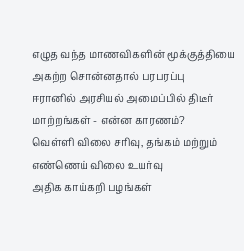எழுத வந்த மாணவிகளின் மூக்குத்தியை அகற்ற சொன்னதால் பரபரப்பு
ஈரானில் அரசியல் அமைப்பில் திடீர் மாற்றங்கள் - என்ன காரணம்?
வெள்ளி விலை சரிவு, தங்கம் மற்றும் எண்ணெய் விலை உயர்வு
அதிக காய்கறி பழங்கள்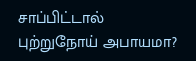சாப்பிட்டால் புற்றுநோய் அபாயமா?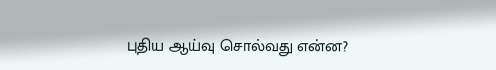புதிய ஆய்வு சொல்வது என்ன?